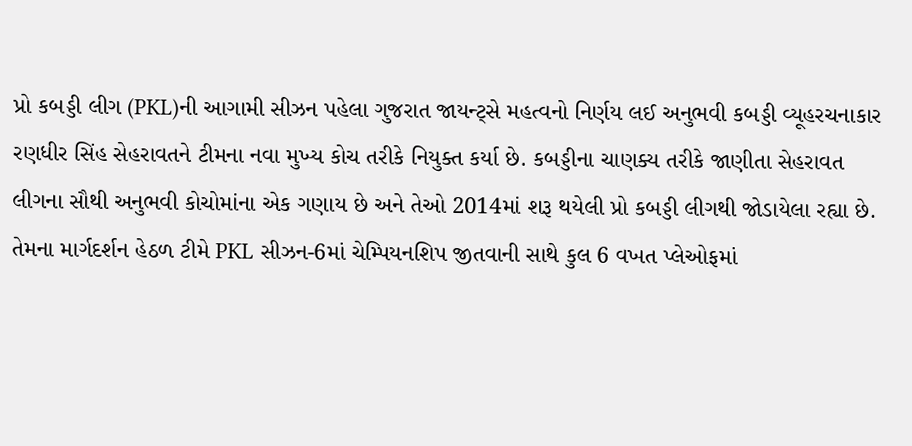પ્રો કબડ્ડી લીગ (PKL)ની આગામી સીઝન પહેલા ગુજરાત જાયન્ટ્સે મહત્વનો નિર્ણય લઈ અનુભવી કબડ્ડી વ્યૂહરચનાકાર રણધીર સિંહ સેહરાવતને ટીમના નવા મુખ્ય કોચ તરીકે નિયુક્ત કર્યા છે. કબડ્ડીના ચાણક્ય તરીકે જાણીતા સેહરાવત લીગના સૌથી અનુભવી કોચોમાંના એક ગણાય છે અને તેઓ 2014માં શરૂ થયેલી પ્રો કબડ્ડી લીગથી જોડાયેલા રહ્યા છે. તેમના માર્ગદર્શન હેઠળ ટીમે PKL સીઝન-6માં ચેમ્પિયનશિપ જીતવાની સાથે કુલ 6 વખત પ્લેઓફમાં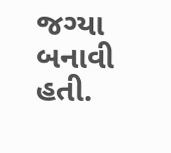જગ્યા બનાવી હતી.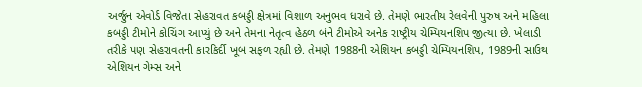અર્જુન એવોર્ડ વિજેતા સેહરાવત કબડ્ડી ક્ષેત્રમાં વિશાળ અનુભવ ધરાવે છે. તેમણે ભારતીય રેલવેની પુરુષ અને મહિલા કબડ્ડી ટીમોને કોચિંગ આપ્યું છે અને તેમના નેતૃત્વ હેઠળ બંને ટીમોએ અનેક રાષ્ટ્રીય ચેમ્પિયનશિપ જીત્યા છે. ખેલાડી તરીકે પણ સેહરાવતની કારકિર્દી ખૂબ સફળ રહ્યી છે. તેમણે 1988ની એશિયન કબડ્ડી ચેમ્પિયનશિપ, 1989ની સાઉથ એશિયન ગેમ્સ અને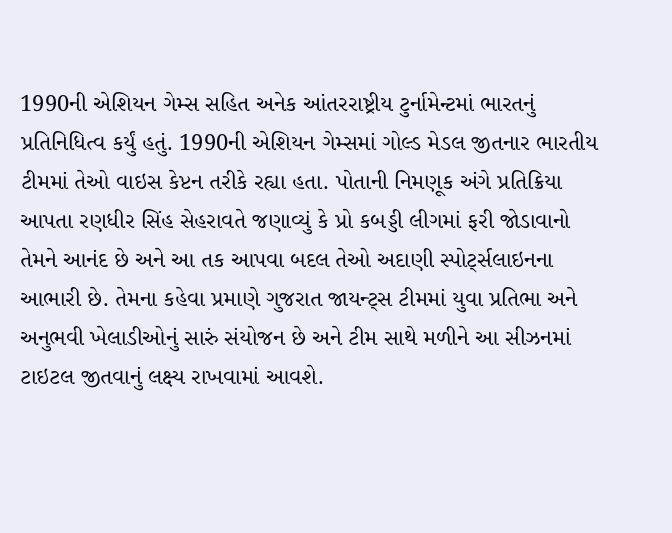1990ની એશિયન ગેમ્સ સહિત અનેક આંતરરાષ્ટ્રીય ટુર્નામેન્ટમાં ભારતનું પ્રતિનિધિત્વ કર્યું હતું. 1990ની એશિયન ગેમ્સમાં ગોલ્ડ મેડલ જીતનાર ભારતીય ટીમમાં તેઓ વાઇસ કેપ્ટન તરીકે રહ્યા હતા. પોતાની નિમણૂક અંગે પ્રતિક્રિયા આપતા રણધીર સિંહ સેહરાવતે જણાવ્યું કે પ્રો કબડ્ડી લીગમાં ફરી જોડાવાનો તેમને આનંદ છે અને આ તક આપવા બદલ તેઓ અદાણી સ્પોર્ટ્સલાઇનના આભારી છે. તેમના કહેવા પ્રમાણે ગુજરાત જાયન્ટ્સ ટીમમાં યુવા પ્રતિભા અને અનુભવી ખેલાડીઓનું સારું સંયોજન છે અને ટીમ સાથે મળીને આ સીઝનમાં ટાઇટલ જીતવાનું લક્ષ્ય રાખવામાં આવશે.